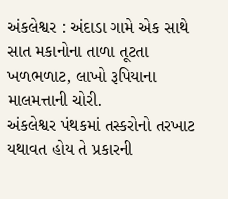અંકલેશ્વર : અંદાડા ગામે એક સાથે સાત મકાનોના તાળા તૂટતા ખળભળાટ, લાખો રૂપિયાના માલમત્તાની ચોરી.
અંકલેશ્વર પંથકમાં તસ્કરોનો તરખાટ યથાવત હોય તે પ્રકારની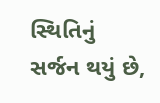સ્થિતિનું સર્જન થયું છે,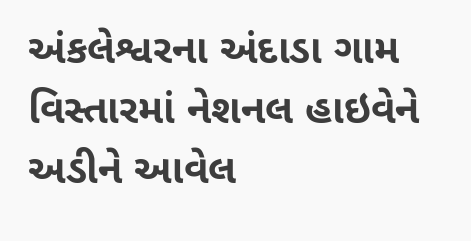અંકલેશ્વરના અંદાડા ગામ વિસ્તારમાં નેશનલ હાઇવેને અડીને આવેલ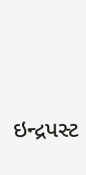ઇન્દ્રપસ્ટ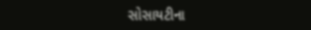સોસાયટીના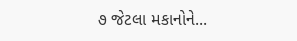૭ જેટલા મકાનોને...